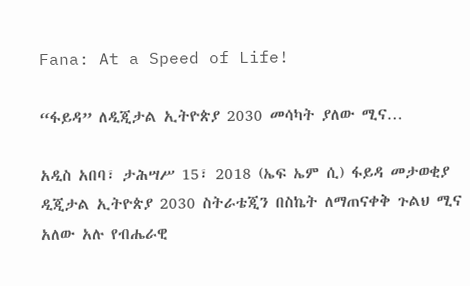Fana: At a Speed of Life!

“ፋይዳ” ለዲጂታል ኢትዮጵያ 2030 መሳካት ያለው ሚና…

አዲስ አበባ፣ ታሕሣሥ 15፣ 2018 (ኤፍ ኤም ሲ) ፋይዳ መታወቂያ ዲጂታል ኢትዮጵያ 2030 ስትራቴጂን በስኬት ለማጠናቀቅ ጉልህ ሚና አለው አሉ የብሔራዊ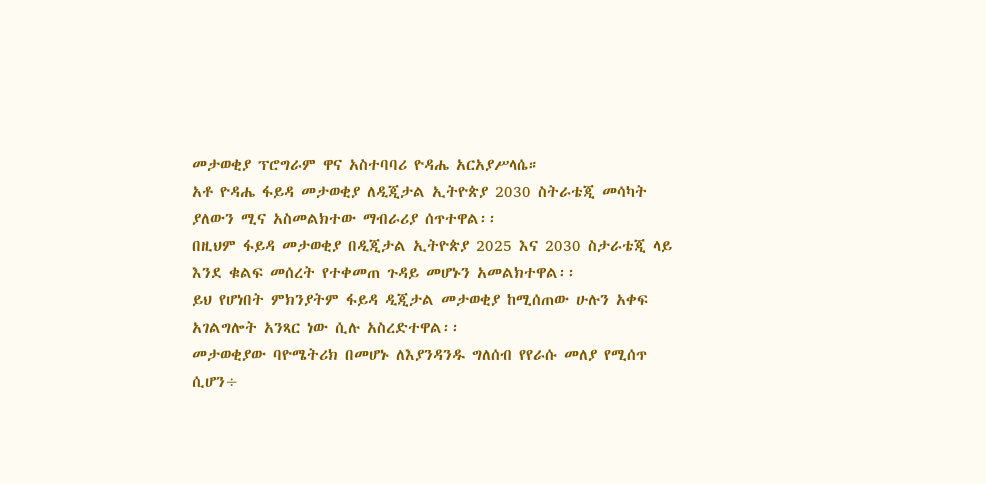መታወቂያ ፕሮግራም ዋና አስተባባሪ ዮዳሔ አርአያሥላሴ።
አቶ ዮዳሔ ፋይዳ መታወቂያ ለዲጂታል ኢትዮጵያ 2030 ስትራቴጂ መሳካት ያለውን ሚና አስመልክተው ማብራሪያ ሰጥተዋል፡፡
በዚህም ፋይዳ መታወቂያ በዲጂታል ኢትዮጵያ 2025 እና 2030 ስታራቴጂ ላይ እንደ ቁልፍ መሰረት የተቀመጠ ጉዳይ መሆኑን አመልክተዋል፡፡
ይህ የሆነበት ምክንያትም ፋይዳ ዲጂታል መታወቂያ ከሚሰጠው ሁሉን አቀፍ አገልግሎት አንጻር ነው ሲሉ አስረድተዋል፡፡
መታወቂያው ባዮሜትሪክ በመሆኑ ለእያንዳንዱ ግለሰብ የየራሱ መለያ የሚሰጥ ሲሆን÷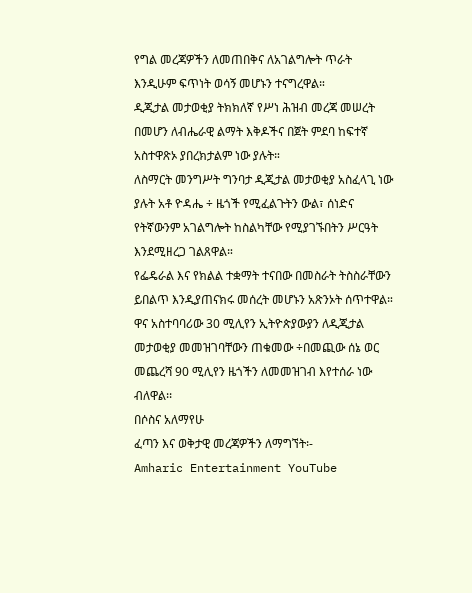የግል መረጃዎችን ለመጠበቅና ለአገልግሎት ጥራት እንዲሁም ፍጥነት ወሳኝ መሆኑን ተናግረዋል።
ዲጂታል መታወቂያ ትክክለኛ የሥነ ሕዝብ መረጃ መሠረት በመሆን ለብሔራዊ ልማት እቅዶችና በጀት ምደባ ከፍተኛ አስተዋጽኦ ያበረክታልም ነው ያሉት።
ለስማርት መንግሥት ግንባታ ዲጂታል መታወቂያ አስፈላጊ ነው ያሉት አቶ ዮዳሔ ÷ ዜጎች የሚፈልጉትን ውል፣ ሰነድና የትኛውንም አገልግሎት ከስልካቸው የሚያገኙበትን ሥርዓት እንደሚዘረጋ ገልጸዋል።
የፌዴራል እና የክልል ተቋማት ተናበው በመስራት ትስስራቸውን ይበልጥ እንዲያጠናክሩ መሰረት መሆኑን አጽንኦት ሰጥተዋል።
ዋና አስተባባሪው 30 ሚሊየን ኢትዮጵያውያን ለዲጂታል መታወቂያ መመዝገባቸውን ጠቁመው ÷በመጪው ሰኔ ወር መጨረሻ 90 ሚሊየን ዜጎችን ለመመዝገብ እየተሰራ ነው ብለዋል፡፡
በሶስና አለማየሁ
ፈጣን እና ወቅታዊ መረጃዎችን ለማግኘት፡-
Amharic Entertainment YouTube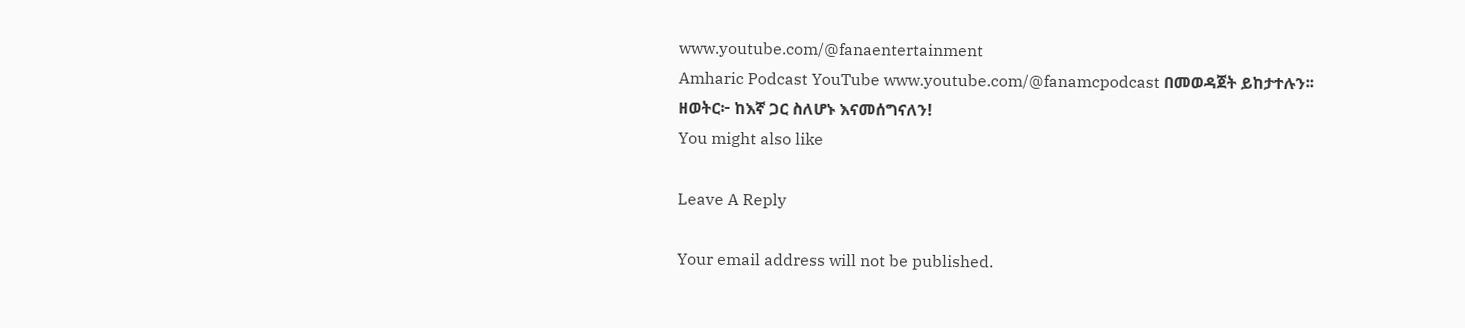www.youtube.com/@fanaentertainment
Amharic Podcast YouTube www.youtube.com/@fanamcpodcast በመወዳጀት ይከታተሉን፡፡
ዘወትር፦ ከእኛ ጋር ስለሆኑ እናመሰግናለን!
You might also like

Leave A Reply

Your email address will not be published.